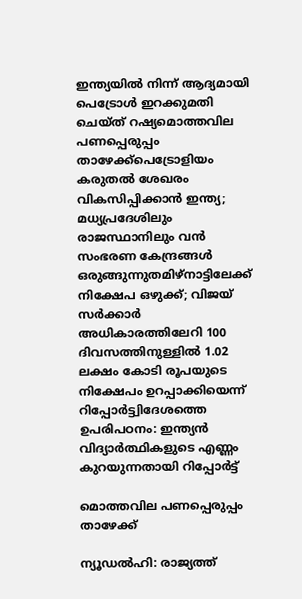ഇന്ത്യയിൽ നിന്ന് ആദ്യമായി പെട്രോൾ ഇറക്കുമതി ചെയ്ത് റഷ്യമൊത്തവില പണപ്പെരുപ്പം താഴേക്ക്പെട്രോളിയം കരുതൽ ശേഖരം വികസിപ്പിക്കാൻ ഇന്ത്യ; മധ്യപ്രദേശിലും രാജസ്ഥാനിലും വന്‍ സംഭരണ കേന്ദ്രങ്ങള്‍ ഒരുങ്ങുന്നുതമിഴ്‌നാട്ടിലേക്ക് നിക്ഷേപ ഒഴുക്ക്; വിജയ് സർക്കാർ അധികാരത്തിലേറി 100 ദിവസത്തിനുള്ളിൽ 1.02 ലക്ഷം കോടി രൂപയുടെ നിക്ഷേപം ഉറപ്പാക്കിയെന്ന് റിപ്പോർട്ട്വിദേശത്തെ ഉപരിപഠനം: ഇന്ത്യൻ വിദ്യാർത്ഥികളുടെ എണ്ണം കുറയുന്നതായി റിപ്പോർട്ട്

മൊത്തവില പണപ്പെരുപ്പം താഴേക്ക്

ന്യൂഡൽഹി: രാജ്യത്ത്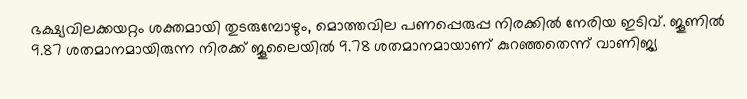ഭക്ഷ്യവിലക്കയറ്റം ശക്തമായി തുടരുമ്പോഴും, മൊത്തവില പണപ്പെരുപ്പ നിരക്കില്‍ നേരിയ ഇടിവ്. ജൂണില്‍ 9.87 ശതമാനമായിരുന്ന നിരക്ക് ജൂലൈയില്‍ 9.78 ശതമാനമായാണ് കുറഞ്ഞതെന്ന് വാണിജ്യ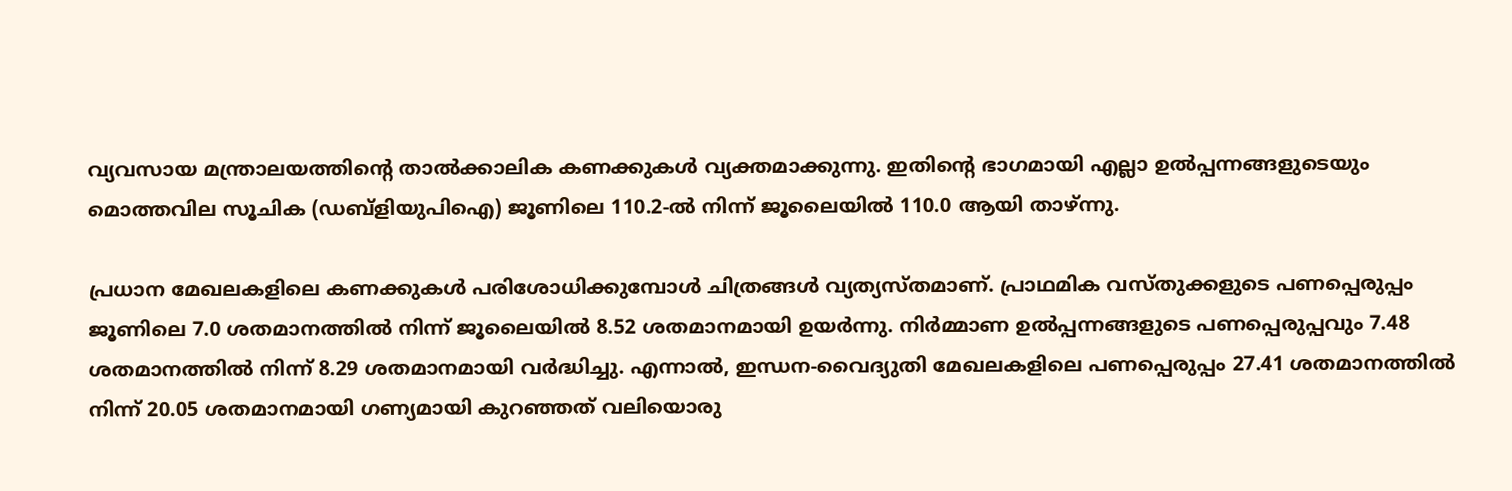വ്യവസായ മന്ത്രാലയത്തിന്റെ താല്‍ക്കാലിക കണക്കുകള്‍ വ്യക്തമാക്കുന്നു. ഇതിന്റെ ഭാഗമായി എല്ലാ ഉല്‍പ്പന്നങ്ങളുടെയും മൊത്തവില സൂചിക (ഡബ്‌ളിയുപിഐ) ജൂണിലെ 110.2-ല്‍ നിന്ന് ജൂലൈയില്‍ 110.0 ആയി താഴ്ന്നു.

പ്രധാന മേഖലകളിലെ കണക്കുകള്‍ പരിശോധിക്കുമ്പോള്‍ ചിത്രങ്ങള്‍ വ്യത്യസ്തമാണ്. പ്രാഥമിക വസ്തുക്കളുടെ പണപ്പെരുപ്പം ജൂണിലെ 7.0 ശതമാനത്തില്‍ നിന്ന് ജൂലൈയില്‍ 8.52 ശതമാനമായി ഉയര്‍ന്നു. നിര്‍മ്മാണ ഉല്‍പ്പന്നങ്ങളുടെ പണപ്പെരുപ്പവും 7.48 ശതമാനത്തില്‍ നിന്ന് 8.29 ശതമാനമായി വര്‍ദ്ധിച്ചു. എന്നാല്‍, ഇന്ധന-വൈദ്യുതി മേഖലകളിലെ പണപ്പെരുപ്പം 27.41 ശതമാനത്തില്‍ നിന്ന് 20.05 ശതമാനമായി ഗണ്യമായി കുറഞ്ഞത് വലിയൊരു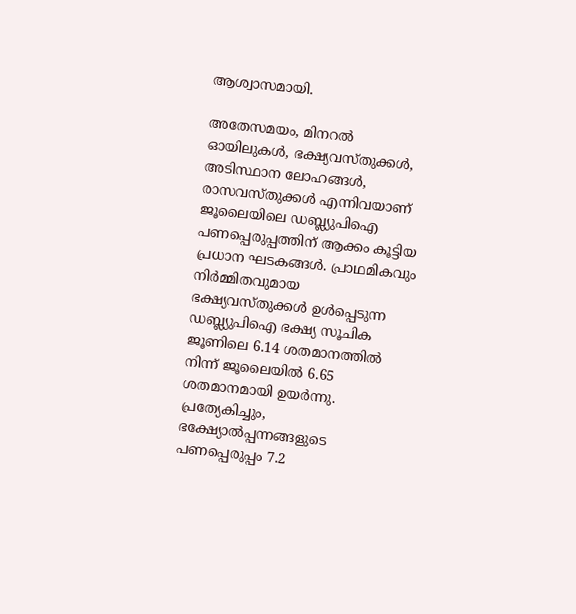ആശ്വാസമായി.

അതേസമയം, മിനറല്‍ ഓയിലുകള്‍, ഭക്ഷ്യവസ്തുക്കള്‍, അടിസ്ഥാന ലോഹങ്ങള്‍, രാസവസ്തുക്കള്‍ എന്നിവയാണ് ജൂലൈയിലെ ഡബ്ല്യുപിഐ പണപ്പെരുപ്പത്തിന് ആക്കം കൂട്ടിയ പ്രധാന ഘടകങ്ങള്‍. പ്രാഥമികവും നിര്‍മ്മിതവുമായ ഭക്ഷ്യവസ്തുക്കള്‍ ഉള്‍പ്പെടുന്ന ഡബ്ല്യുപിഐ ഭക്ഷ്യ സൂചിക ജൂണിലെ 6.14 ശതമാനത്തില്‍ നിന്ന് ജൂലൈയില്‍ 6.65 ശതമാനമായി ഉയര്‍ന്നു. പ്രത്യേകിച്ചും, ഭക്ഷ്യോല്‍പ്പന്നങ്ങളുടെ പണപ്പെരുപ്പം 7.2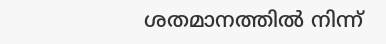ശതമാനത്തില്‍ നിന്ന്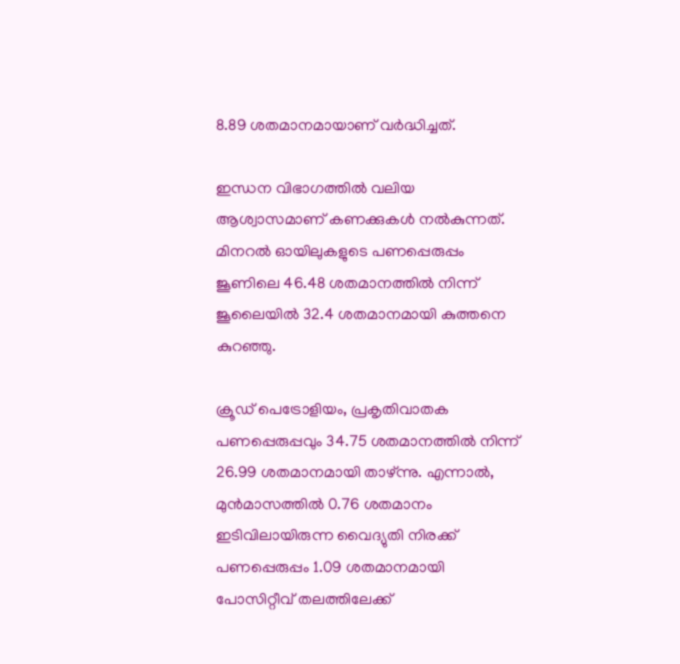8.89 ശതമാനമായാണ് വര്‍ദ്ധിച്ചത്.

ഇന്ധന വിഭാഗത്തില്‍ വലിയ ആശ്വാസമാണ് കണക്കുകള്‍ നല്‍കുന്നത്. മിനറല്‍ ഓയിലുകളുടെ പണപ്പെരുപ്പം ജൂണിലെ 46.48 ശതമാനത്തില്‍ നിന്ന് ജൂലൈയില്‍ 32.4 ശതമാനമായി കുത്തനെ കുറഞ്ഞു.

ക്രൂഡ് പെട്രോളിയം, പ്രകൃതിവാതക പണപ്പെരുപ്പവും 34.75 ശതമാനത്തില്‍ നിന്ന് 26.99 ശതമാനമായി താഴ്ന്നു. എന്നാല്‍, മുന്‍മാസത്തില്‍ 0.76 ശതമാനം ഇടിവിലായിരുന്ന വൈദ്യുതി നിരക്ക് പണപ്പെരുപ്പം 1.09 ശതമാനമായി പോസിറ്റീവ് തലത്തിലേക്ക്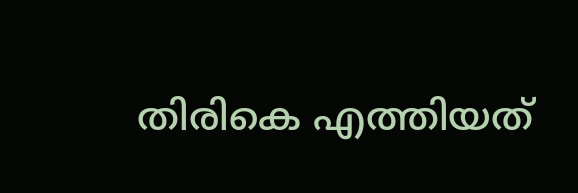തിരികെ എത്തിയത്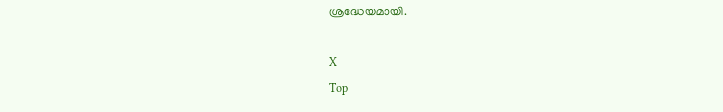ശ്രദ്ധേയമായി.

X
Top